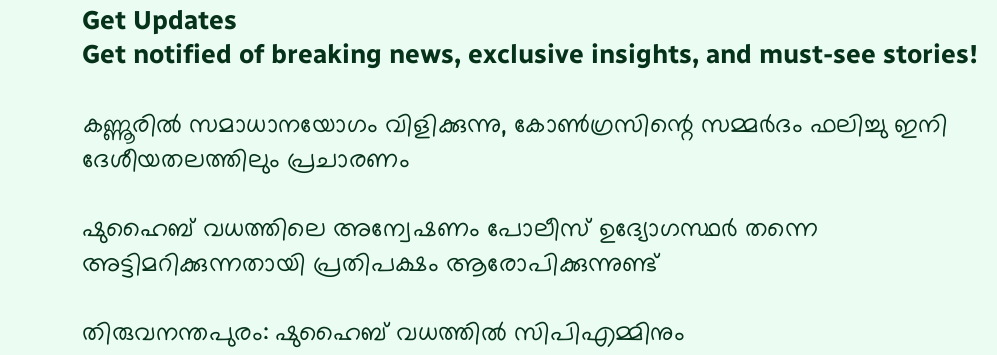Get Updates
Get notified of breaking news, exclusive insights, and must-see stories!

കണ്ണൂരില്‍ സമാധാനയോഗം വിളിക്കുന്നു, കോണ്‍ഗ്രസിന്റെ സമ്മര്‍ദം ഫലിച്ചു ഇനി ദേശീയതലത്തിലും പ്രചാരണം

ഷുഹൈബ് വധത്തിലെ അന്വേഷണം പോലീസ് ഉദ്യോഗസ്ഥര്‍ തന്നെ അട്ടിമറിക്കുന്നതായി പ്രതിപക്ഷം ആരോപിക്കുന്നുണ്ട്

തിരുവനന്തപുരം: ഷുഹൈബ് വധത്തില്‍ സിപിഎമ്മിനും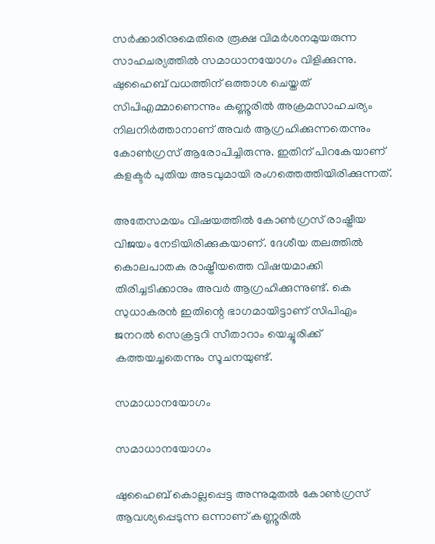സര്‍ക്കാരിനുമെതിരെ രൂക്ഷ വിമര്‍ശനമുയരുന്ന സാഹചര്യത്തില്‍ സമാധാനയോഗം വിളിക്കുന്നു. ഷുഹൈബ് വധത്തിന് ഒത്താശ ചെയ്തത് സിപിഎമ്മാണെന്നും കണ്ണൂരില്‍ അക്രമസാഹചര്യം നിലനിര്‍ത്താനാണ് അവര്‍ ആഗ്രഹിക്കുന്നതെന്നും കോണ്‍ഗ്രസ് ആരോപിച്ചിരുന്നു. ഇതിന് പിറകേയാണ് കളക്ടര്‍ പുതിയ അടവുമായി രംഗത്തെത്തിയിരിക്കുന്നത്.

അതേസമയം വിഷയത്തില്‍ കോണ്‍ഗ്രസ് രാഷ്ട്രീയ വിജയം നേടിയിരിക്കുകയാണ്. ദേശീയ തലത്തില്‍ കൊലപാതക രാഷ്ട്രീയത്തെ വിഷയമാക്കി തിരിച്ചടിക്കാനും അവര്‍ ആഗ്രഹിക്കുന്നുണ്ട്. കെ സുധാകരന്‍ ഇതിന്റെ ഭാഗമായിട്ടാണ് സിപിഎം ജനറല്‍ സെക്രട്ടറി സീതാറാം യെച്ചൂരിക്ക് കത്തയച്ചതെന്നും സൂചനയുണ്ട്.

സമാധാനയോഗം

സമാധാനയോഗം

ഷുഹൈബ് കൊല്ലപ്പെട്ട അന്നുമുതല്‍ കോണ്‍ഗ്രസ് ആവശ്യപ്പെടുന്ന ഒന്നാണ് കണ്ണൂരില്‍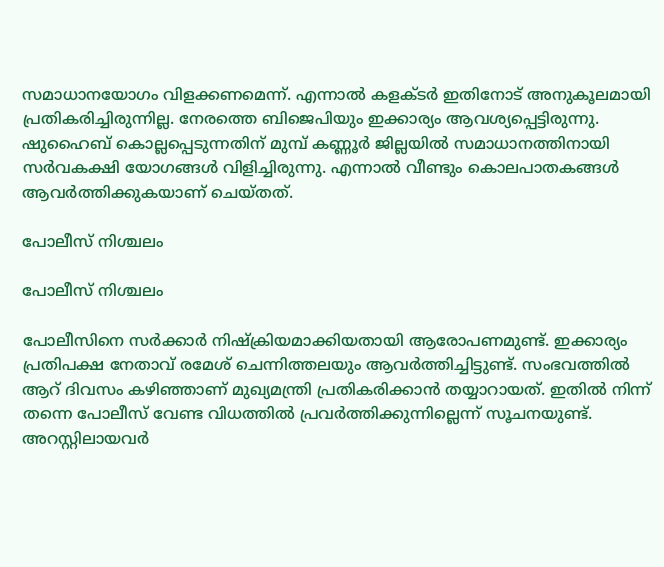സമാധാനയോഗം വിളക്കണമെന്ന്. എന്നാല്‍ കളക്ടര്‍ ഇതിനോട് അനുകൂലമായി പ്രതികരിച്ചിരുന്നില്ല. നേരത്തെ ബിജെപിയും ഇക്കാര്യം ആവശ്യപ്പെട്ടിരുന്നു. ഷുഹൈബ് കൊല്ലപ്പെടുന്നതിന് മുമ്പ് കണ്ണൂര്‍ ജില്ലയില്‍ സമാധാനത്തിനായി സര്‍വകക്ഷി യോഗങ്ങള്‍ വിളിച്ചിരുന്നു. എന്നാല്‍ വീണ്ടും കൊലപാതകങ്ങള്‍ ആവര്‍ത്തിക്കുകയാണ് ചെയ്തത്.

പോലീസ് നിശ്ചലം

പോലീസ് നിശ്ചലം

പോലീസിനെ സര്‍ക്കാര്‍ നിഷ്‌ക്രിയമാക്കിയതായി ആരോപണമുണ്ട്. ഇക്കാര്യം പ്രതിപക്ഷ നേതാവ് രമേശ് ചെന്നിത്തലയും ആവര്‍ത്തിച്ചിട്ടുണ്ട്. സംഭവത്തില്‍ ആറ് ദിവസം കഴിഞ്ഞാണ് മുഖ്യമന്ത്രി പ്രതികരിക്കാന്‍ തയ്യാറായത്. ഇതില്‍ നിന്ന് തന്നെ പോലീസ് വേണ്ട വിധത്തില്‍ പ്രവര്‍ത്തിക്കുന്നില്ലെന്ന് സൂചനയുണ്ട്. അറസ്റ്റിലായവര്‍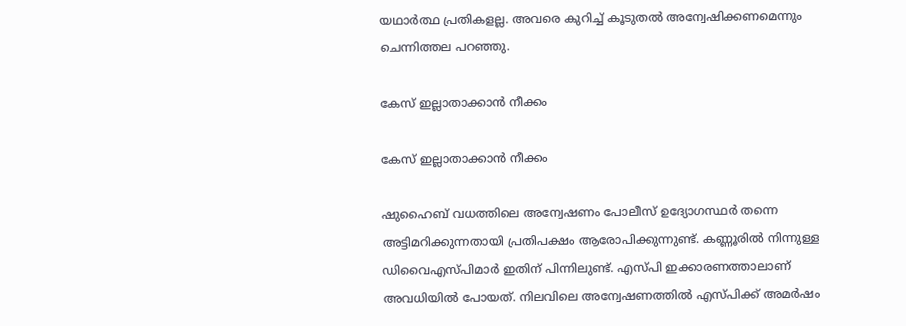യഥാര്‍ത്ഥ പ്രതികളല്ല. അവരെ കുറിച്ച് കൂടുതല്‍ അന്വേഷിക്കണമെന്നും ചെന്നിത്തല പറഞ്ഞു.

കേസ് ഇല്ലാതാക്കാന്‍ നീക്കം

കേസ് ഇല്ലാതാക്കാന്‍ നീക്കം

ഷുഹൈബ് വധത്തിലെ അന്വേഷണം പോലീസ് ഉദ്യോഗസ്ഥര്‍ തന്നെ അട്ടിമറിക്കുന്നതായി പ്രതിപക്ഷം ആരോപിക്കുന്നുണ്ട്. കണ്ണൂരില്‍ നിന്നുള്ള ഡിവൈഎസ്പിമാര്‍ ഇതിന് പിന്നിലുണ്ട്. എസ്പി ഇക്കാരണത്താലാണ് അവധിയില്‍ പോയത്. നിലവിലെ അന്വേഷണത്തില്‍ എസ്പിക്ക് അമര്‍ഷം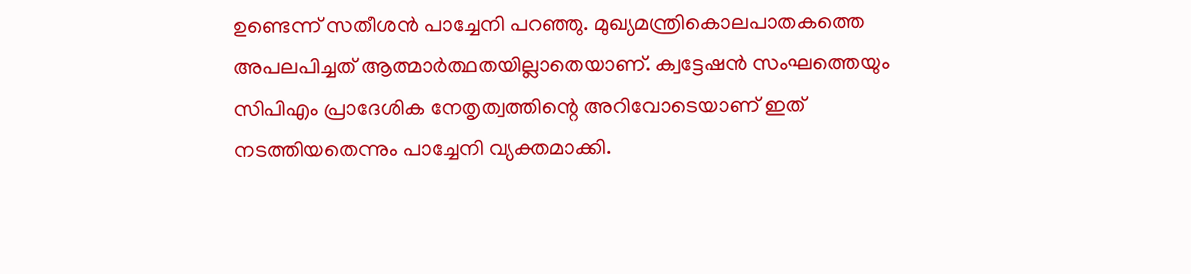ഉണ്ടെന്ന് സതീശന്‍ പാച്ചേനി പറഞ്ഞു. മുഖ്യമന്ത്രികൊലപാതകത്തെ അപലപിച്ചത് ആത്മാര്‍ത്ഥതയില്ലാതെയാണ്. ക്വട്ടേഷന്‍ സംഘത്തെയും സിപിഎം പ്രാദേശിക നേതൃത്വത്തിന്റെ അറിവോടെയാണ് ഇത് നടത്തിയതെന്നും പാച്ചേനി വ്യക്തമാക്കി.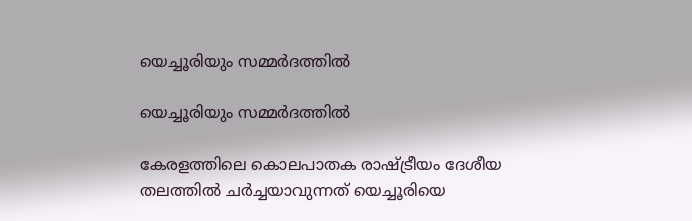യെച്ചൂരിയും സമ്മര്‍ദത്തില്‍

യെച്ചൂരിയും സമ്മര്‍ദത്തില്‍

കേരളത്തിലെ കൊലപാതക രാഷ്ട്രീയം ദേശീയ തലത്തില്‍ ചര്‍ച്ചയാവുന്നത് യെച്ചൂരിയെ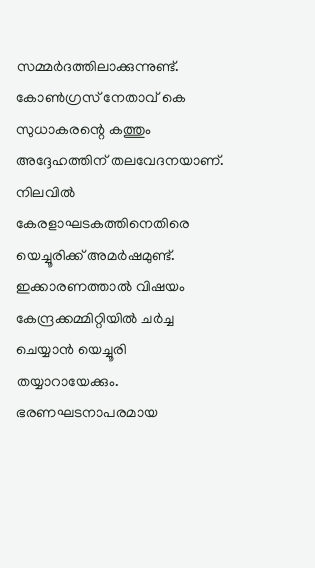സമ്മര്‍ദത്തിലാക്കുന്നുണ്ട്. കോണ്‍ഗ്രസ് നേതാവ് കെ സുധാകരന്റെ കത്തും അദ്ദേഹത്തിന് തലവേദനയാണ്. നിലവില്‍ കേരളാഘടകത്തിനെതിരെ യെച്ചൂരിക്ക് അമര്‍ഷമുണ്ട്. ഇക്കാരണത്താല്‍ വിഷയം കേന്ദ്രക്കമ്മിറ്റിയില്‍ ചര്‍ച്ച ചെയ്യാന്‍ യെച്ചൂരി തയ്യാറായേക്കും. ഭരണഘടനാപരമായ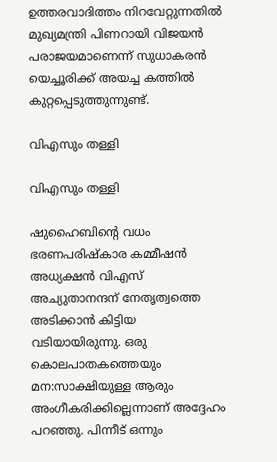ഉത്തരവാദിത്തം നിറവേറ്റുന്നതില്‍ മുഖ്യമന്ത്രി പിണറായി വിജയന്‍ പരാജയമാണെന്ന് സുധാകരന്‍ യെച്ചൂരിക്ക് അയച്ച കത്തില്‍ കുറ്റപ്പെടുത്തുന്നുണ്ട്.

വിഎസും തള്ളി

വിഎസും തള്ളി

ഷുഹൈബിന്റെ വധം ഭരണപരിഷ്‌കാര കമ്മീഷന്‍ അധ്യക്ഷന്‍ വിഎസ് അച്യുതാനന്ദന് നേതൃത്വത്തെ അടിക്കാന്‍ കിട്ടിയ വടിയായിരുന്നു. ഒരു കൊലപാതകത്തെയും മന:സാക്ഷിയുള്ള ആരും അംഗീകരിക്കില്ലെന്നാണ് അദ്ദേഹം പറഞ്ഞു. പിന്നീട് ഒന്നും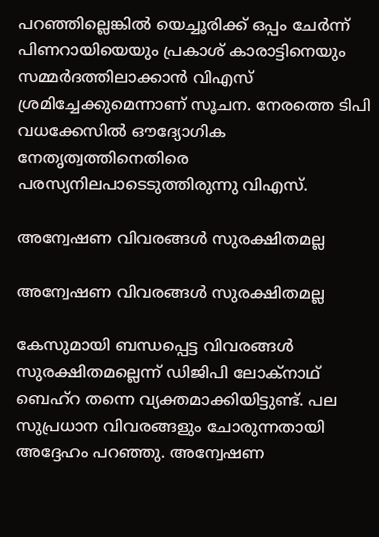പറഞ്ഞില്ലെങ്കില്‍ യെച്ചൂരിക്ക് ഒപ്പം ചേര്‍ന്ന് പിണറായിയെയും പ്രകാശ് കാരാട്ടിനെയും സമ്മര്‍ദത്തിലാക്കാന്‍ വിഎസ് ശ്രമിച്ചേക്കുമെന്നാണ് സൂചന. നേരത്തെ ടിപി വധക്കേസില്‍ ഔദ്യോഗിക നേതൃത്വത്തിനെതിരെ പരസ്യനിലപാടെടുത്തിരുന്നു വിഎസ്.

അന്വേഷണ വിവരങ്ങള്‍ സുരക്ഷിതമല്ല

അന്വേഷണ വിവരങ്ങള്‍ സുരക്ഷിതമല്ല

കേസുമായി ബന്ധപ്പെട്ട വിവരങ്ങള്‍ സുരക്ഷിതമല്ലെന്ന് ഡിജിപി ലോക്‌നാഥ് ബെഹ്‌റ തന്നെ വ്യക്തമാക്കിയിട്ടുണ്ട്. പല സുപ്രധാന വിവരങ്ങളും ചോരുന്നതായി അദ്ദേഹം പറഞ്ഞു. അന്വേഷണ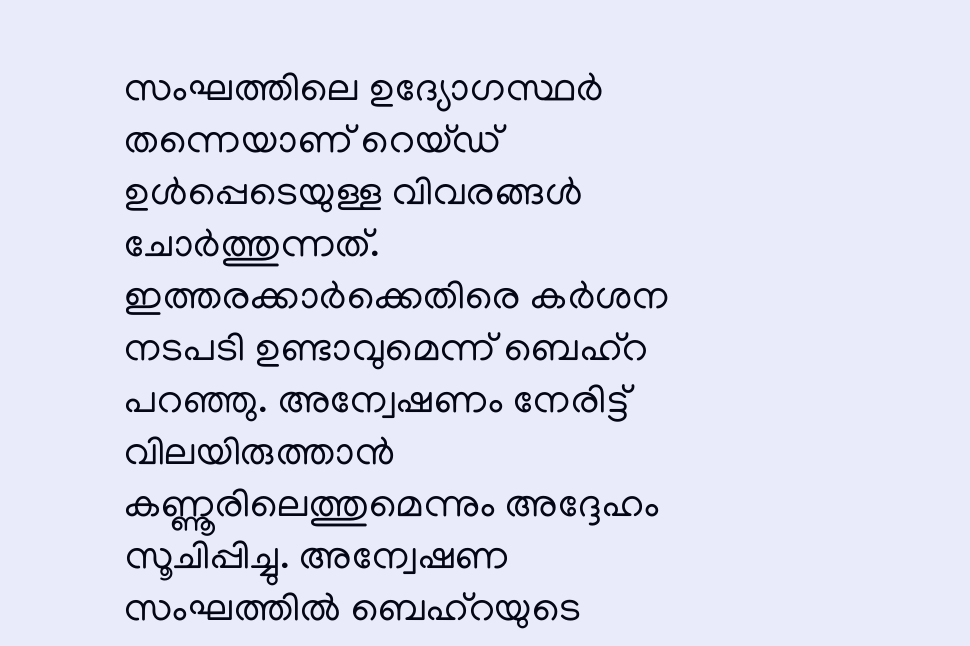സംഘത്തിലെ ഉദ്യോഗസ്ഥര്‍ തന്നെയാണ് റെയ്ഡ് ഉള്‍പ്പെടെയുള്ള വിവരങ്ങള്‍ ചോര്‍ത്തുന്നത്. ഇത്തരക്കാര്‍ക്കെതിരെ കര്‍ശന നടപടി ഉണ്ടാവുമെന്ന് ബെഹ്‌റ പറഞ്ഞു. അന്വേഷണം നേരിട്ട് വിലയിരുത്താന്‍ കണ്ണൂരിലെത്തുമെന്നും അദ്ദേഹം സൂചിപ്പിച്ചു. അന്വേഷണ സംഘത്തില്‍ ബെഹ്‌റയുടെ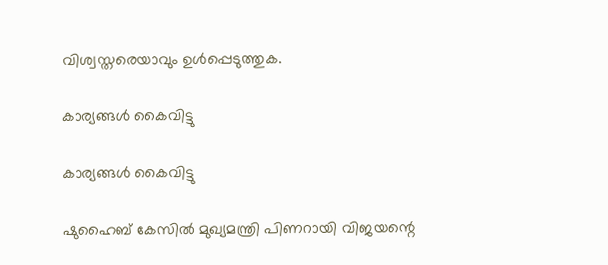വിശ്വസ്തരെയാവും ഉള്‍പ്പെടുത്തുക.

കാര്യങ്ങള്‍ കൈവിട്ടു

കാര്യങ്ങള്‍ കൈവിട്ടു

ഷുഹൈബ് കേസില്‍ മുഖ്യമന്ത്രി പിണറായി വിജയന്റെ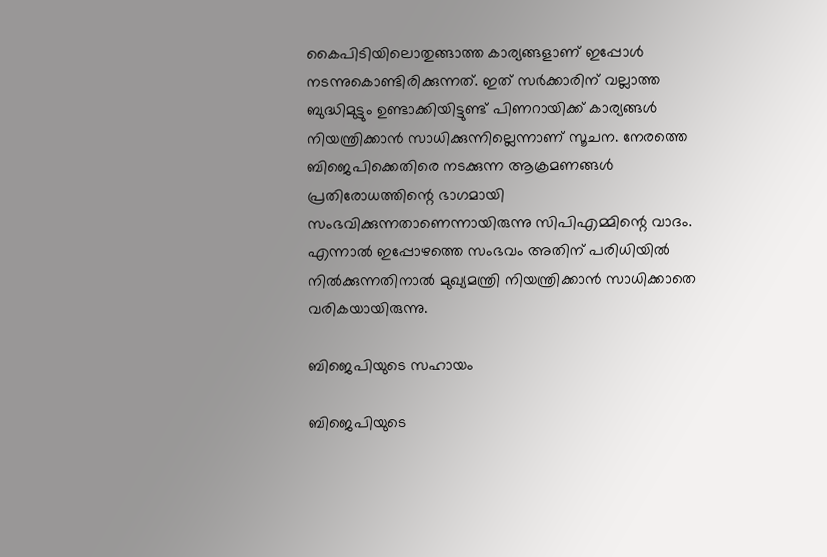കൈപിടിയിലൊതുങ്ങാത്ത കാര്യങ്ങളാണ് ഇപ്പോള്‍ നടന്നുകൊണ്ടിരിക്കുന്നത്. ഇത് സര്‍ക്കാരിന് വല്ലാത്ത ബുദ്ധിമുട്ടും ഉണ്ടാക്കിയിട്ടുണ്ട് പിണറായിക്ക് കാര്യങ്ങള്‍ നിയന്ത്രിക്കാന്‍ സാധിക്കുന്നില്ലെന്നാണ് സൂചന. നേരത്തെ ബിജെപിക്കെതിരെ നടക്കുന്ന ആക്രമണങ്ങള്‍ പ്രതിരോധത്തിന്റെ ഭാഗമായി സംഭവിക്കുന്നതാണെന്നായിരുന്നു സിപിഎമ്മിന്റെ വാദം. എന്നാല്‍ ഇപ്പോഴത്തെ സംഭവം അതിന് പരിധിയില്‍ നില്‍ക്കുന്നതിനാല്‍ മുഖ്യമന്ത്രി നിയന്ത്രിക്കാന്‍ സാധിക്കാതെ വരികയായിരുന്നു.

ബിജെപിയുടെ സഹായം

ബിജെപിയുടെ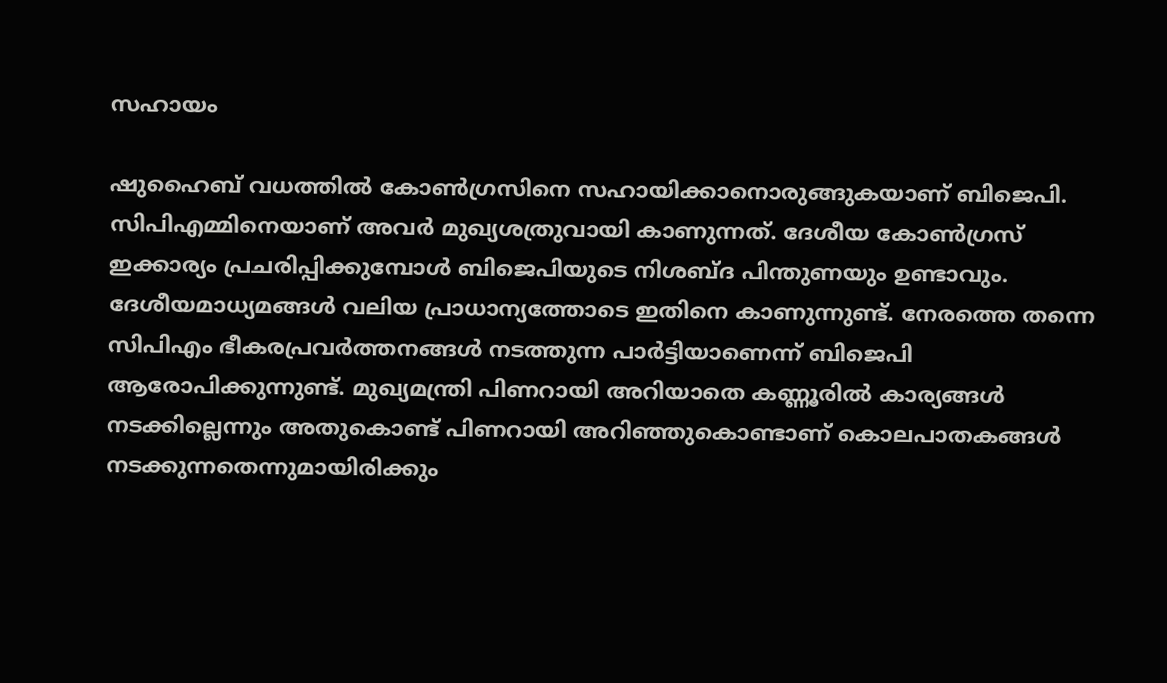സഹായം

ഷുഹൈബ് വധത്തില്‍ കോണ്‍ഗ്രസിനെ സഹായിക്കാനൊരുങ്ങുകയാണ് ബിജെപി. സിപിഎമ്മിനെയാണ് അവര്‍ മുഖ്യശത്രുവായി കാണുന്നത്. ദേശീയ കോണ്‍ഗ്രസ് ഇക്കാര്യം പ്രചരിപ്പിക്കുമ്പോള്‍ ബിജെപിയുടെ നിശബ്ദ പിന്തുണയും ഉണ്ടാവും. ദേശീയമാധ്യമങ്ങള്‍ വലിയ പ്രാധാന്യത്തോടെ ഇതിനെ കാണുന്നുണ്ട്. നേരത്തെ തന്നെ സിപിഎം ഭീകരപ്രവര്‍ത്തനങ്ങള്‍ നടത്തുന്ന പാര്‍ട്ടിയാണെന്ന് ബിജെപി ആരോപിക്കുന്നുണ്ട്. മുഖ്യമന്ത്രി പിണറായി അറിയാതെ കണ്ണൂരില്‍ കാര്യങ്ങള്‍ നടക്കില്ലെന്നും അതുകൊണ്ട് പിണറായി അറിഞ്ഞുകൊണ്ടാണ് കൊലപാതകങ്ങള്‍ നടക്കുന്നതെന്നുമായിരിക്കും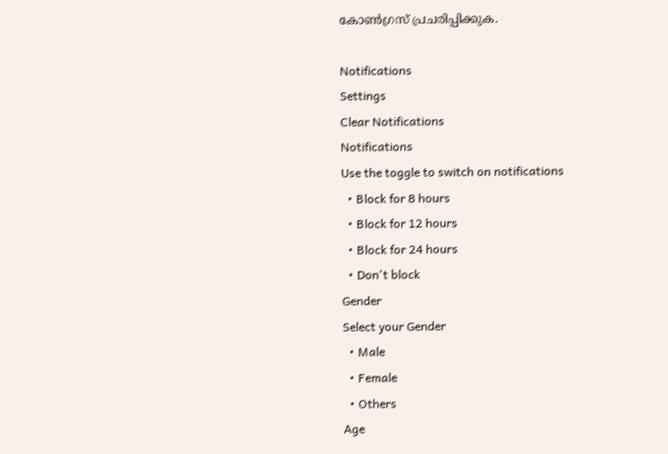കോണ്‍ഗ്രസ് പ്രചരിപ്പിക്കുക.

Notifications
Settings
Clear Notifications
Notifications
Use the toggle to switch on notifications
  • Block for 8 hours
  • Block for 12 hours
  • Block for 24 hours
  • Don't block
Gender
Select your Gender
  • Male
  • Female
  • Others
Age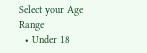Select your Age Range
  • Under 18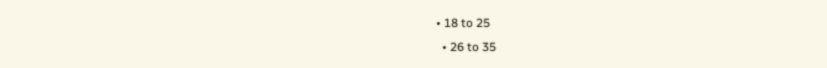• 18 to 25
  • 26 to 35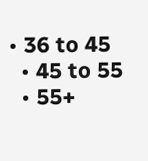• 36 to 45
  • 45 to 55
  • 55+